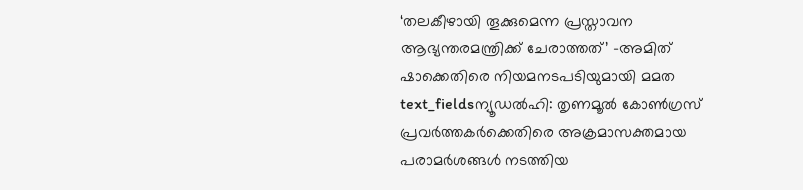‘തലകീഴായി തൂക്കുമെന്ന പ്രസ്താവന ആഭ്യന്തരമന്ത്രിക്ക് ചേരാത്തത്’ -അമിത് ഷാക്കെതിരെ നിയമനടപടിയുമായി മമത
text_fieldsന്യൂഡൽഹി: തൃണമൂൽ കോൺഗ്രസ് പ്രവർത്തകർക്കെതിരെ അക്രമാസക്തമായ പരാമർശങ്ങൾ നടത്തിയ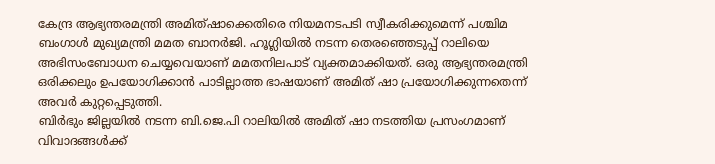കേന്ദ്ര ആഭ്യന്തരമന്ത്രി അമിത്ഷാക്കെതിരെ നിയമനടപടി സ്വീകരിക്കുമെന്ന് പശ്ചിമ ബംഗാൾ മുഖ്യമന്ത്രി മമത ബാനർജി. ഹൂഗ്ലിയിൽ നടന്ന തെരഞ്ഞെടുപ്പ് റാലിയെ അഭിസംബോധന ചെയ്യവെയാണ് മമതനിലപാട് വ്യക്തമാക്കിയത്. ഒരു ആഭ്യന്തരമന്ത്രി ഒരിക്കലും ഉപയോഗിക്കാൻ പാടില്ലാത്ത ഭാഷയാണ് അമിത് ഷാ പ്രയോഗിക്കുന്നതെന്ന് അവർ കുറ്റപ്പെടുത്തി.
ബിർഭും ജില്ലയിൽ നടന്ന ബി.ജെ.പി റാലിയിൽ അമിത് ഷാ നടത്തിയ പ്രസംഗമാണ് വിവാദങ്ങൾക്ക്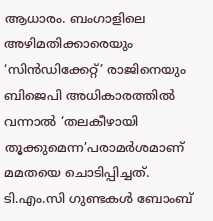ആധാരം. ബംഗാളിലെ അഴിമതിക്കാരെയും ‘സിൻഡിക്കേറ്റ്’ രാജിനെയും ബിജെപി അധികാരത്തിൽ വന്നാൽ ‘തലകീഴായി തൂക്കുമെന്ന’പരാമർശമാണ് മമതയെ ചൊടിപ്പിച്ചത്. ടി.എം.സി ഗുണ്ടകൾ ബോംബ്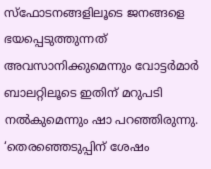സ്ഫോടനങ്ങളിലൂടെ ജനങ്ങളെ ഭയപ്പെടുത്തുന്നത് അവസാനിക്കുമെന്നും വോട്ടർമാർ ബാലറ്റിലൂടെ ഇതിന് മറുപടി നൽകുമെന്നും ഷാ പറഞ്ഞിരുന്നു.
‘തെരഞ്ഞെടുപ്പിന് ശേഷം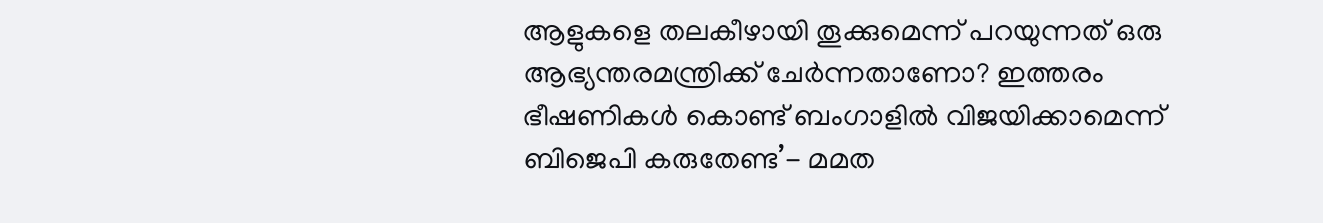ആളുകളെ തലകീഴായി തൂക്കുമെന്ന് പറയുന്നത് ഒരു ആഭ്യന്തരമന്ത്രിക്ക് ചേർന്നതാണോ? ഇത്തരം ഭീഷണികൾ കൊണ്ട് ബംഗാളിൽ വിജയിക്കാമെന്ന് ബിജെപി കരുതേണ്ട’- മമത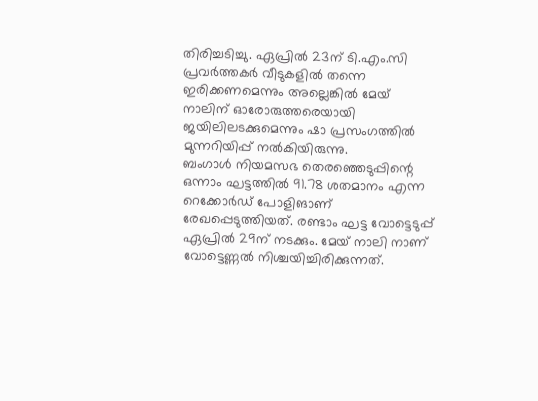തിരിച്ചടിച്ചു. ഏപ്രിൽ 23ന് ടി.എം.സി പ്രവർത്തകർ വീടുകളിൽ തന്നെ ഇരിക്കണമെന്നും അല്ലെങ്കിൽ മേയ് നാലിന് ഓരോരുത്തരെയായി ജയിലിലടക്കുമെന്നും ഷാ പ്രസംഗത്തിൽ മുന്നറിയിപ്പ് നൽകിയിരുന്നു.
ബംഗാൾ നിയമസഭ തെരഞ്ഞെടുപ്പിന്റെ ഒന്നാം ഘട്ടത്തിൽ 91.78 ശതമാനം എന്ന റെക്കോർഡ് പോളിങാണ് രേഖപ്പെടുത്തിയത്. രണ്ടാം ഘട്ട വോട്ടെടുപ്പ് ഏപ്രിൽ 29ന് നടക്കും. മേയ് നാലി നാണ് വോട്ടെണ്ണൽ നിശ്ചയിച്ചിരിക്കുന്നത്.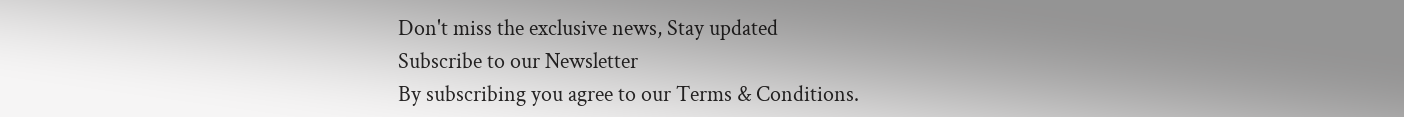Don't miss the exclusive news, Stay updated
Subscribe to our Newsletter
By subscribing you agree to our Terms & Conditions.